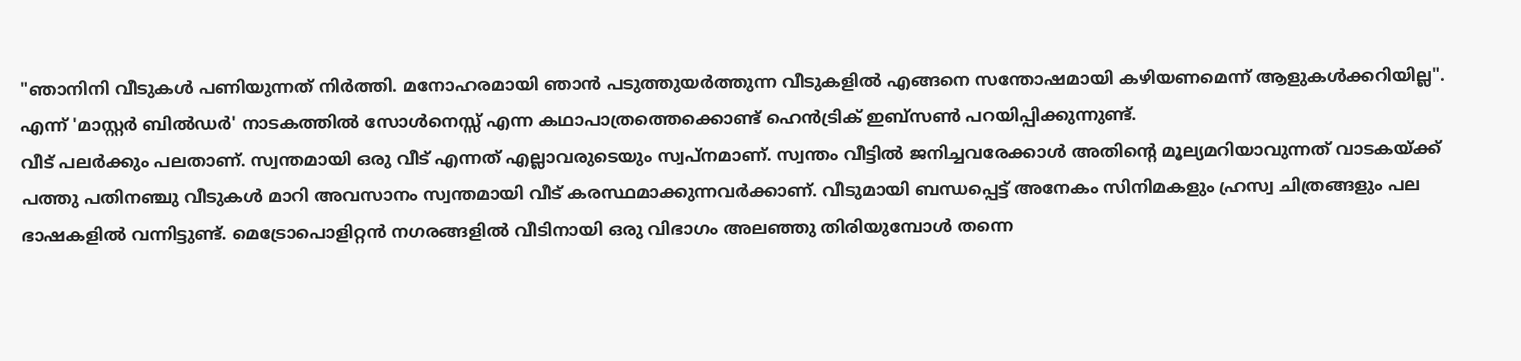"ഞാനിനി വീടുകൾ പണിയുന്നത് നിർത്തി. മനോഹരമായി ഞാൻ പടുത്തുയർത്തുന്ന വീടുകളിൽ എങ്ങനെ സന്തോഷമായി കഴിയണമെന്ന് ആളുകൾക്കറിയില്ല". എന്ന് 'മാസ്റ്റർ ബിൽഡർ' നാടകത്തിൽ സോൾനെസ്സ് എന്ന കഥാപാത്രത്തെക്കൊണ്ട് ഹെൻട്രിക് ഇബ്സൺ പറയിപ്പിക്കുന്നുണ്ട്.
വീട് പലർക്കും പലതാണ്. സ്വന്തമായി ഒരു വീട് എന്നത് എല്ലാവരുടെയും സ്വപ്നമാണ്. സ്വന്തം വീട്ടിൽ ജനിച്ചവരേക്കാൾ അതിന്റെ മൂല്യമറിയാവുന്നത് വാടകയ്ക്ക് പത്തു പതിനഞ്ചു വീടുകൾ മാറി അവസാനം സ്വന്തമായി വീട് കരസ്ഥമാക്കുന്നവർക്കാണ്. വീടുമായി ബന്ധപ്പെട്ട് അനേകം സിനിമകളും ഹ്രസ്വ ചിത്രങ്ങളും പല ഭാഷകളിൽ വന്നിട്ടുണ്ട്. മെട്രോപൊളിറ്റൻ നഗരങ്ങളിൽ വീടിനായി ഒരു വിഭാഗം അലഞ്ഞു തിരിയുമ്പോൾ തന്നെ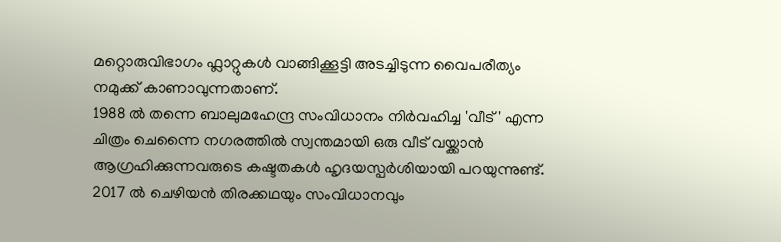മറ്റൊരുവിഭാഗം ഫ്ലാറ്റുകൾ വാങ്ങിക്കൂട്ടി അടച്ചിടുന്ന വൈപരീത്യം നമുക്ക് കാണാവുന്നതാണ്.
1988 ൽ തന്നെ ബാലുമഹേന്ദ്ര സംവിധാനം നിർവഹിച്ച 'വീട്' എന്ന ചിത്രം ചെന്നൈ നഗരത്തിൽ സ്വന്തമായി ഒരു വീട് വയ്ക്കാൻ ആഗ്രഹിക്കുന്നവരുടെ കഷ്ടതകൾ ഹൃദയസ്പർശിയായി പറയുന്നുണ്ട്. 2017 ൽ ചെഴിയൻ തിരക്കഥയും സംവിധാനവും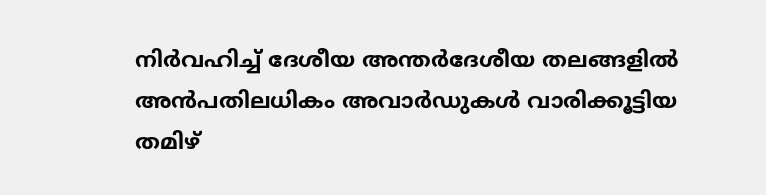നിർവഹിച്ച് ദേശീയ അന്തർദേശീയ തലങ്ങളിൽ അൻപതിലധികം അവാർഡുകൾ വാരിക്കൂട്ടിയ തമിഴ്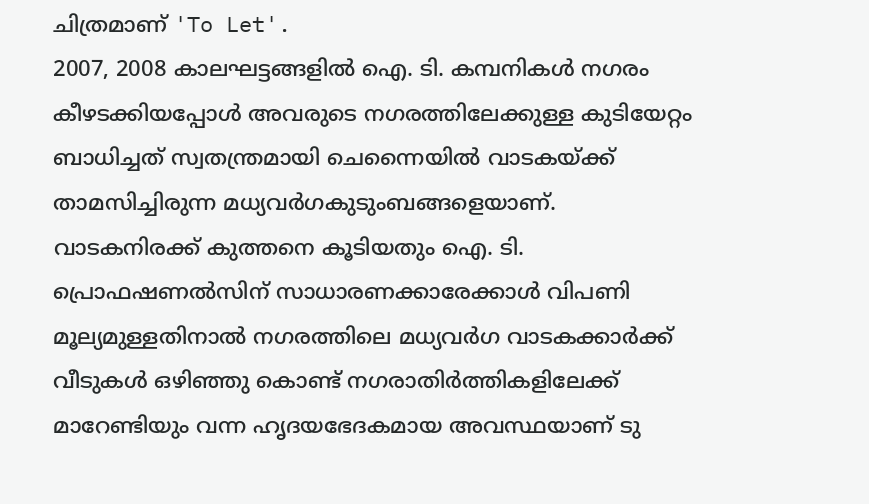ചിത്രമാണ് 'To Let'.
2007, 2008 കാലഘട്ടങ്ങളിൽ ഐ. ടി. കമ്പനികൾ നഗരം കീഴടക്കിയപ്പോൾ അവരുടെ നഗരത്തിലേക്കുള്ള കുടിയേറ്റം ബാധിച്ചത് സ്വതന്ത്രമായി ചെന്നൈയിൽ വാടകയ്ക്ക് താമസിച്ചിരുന്ന മധ്യവർഗകുടുംബങ്ങളെയാണ്. വാടകനിരക്ക് കുത്തനെ കൂടിയതും ഐ. ടി. പ്രൊഫഷണൽസിന് സാധാരണക്കാരേക്കാൾ വിപണി മൂല്യമുള്ളതിനാൽ നഗരത്തിലെ മധ്യവർഗ വാടകക്കാർക്ക് വീടുകൾ ഒഴിഞ്ഞു കൊണ്ട് നഗരാതിർത്തികളിലേക്ക് മാറേണ്ടിയും വന്ന ഹൃദയഭേദകമായ അവസ്ഥയാണ് ടു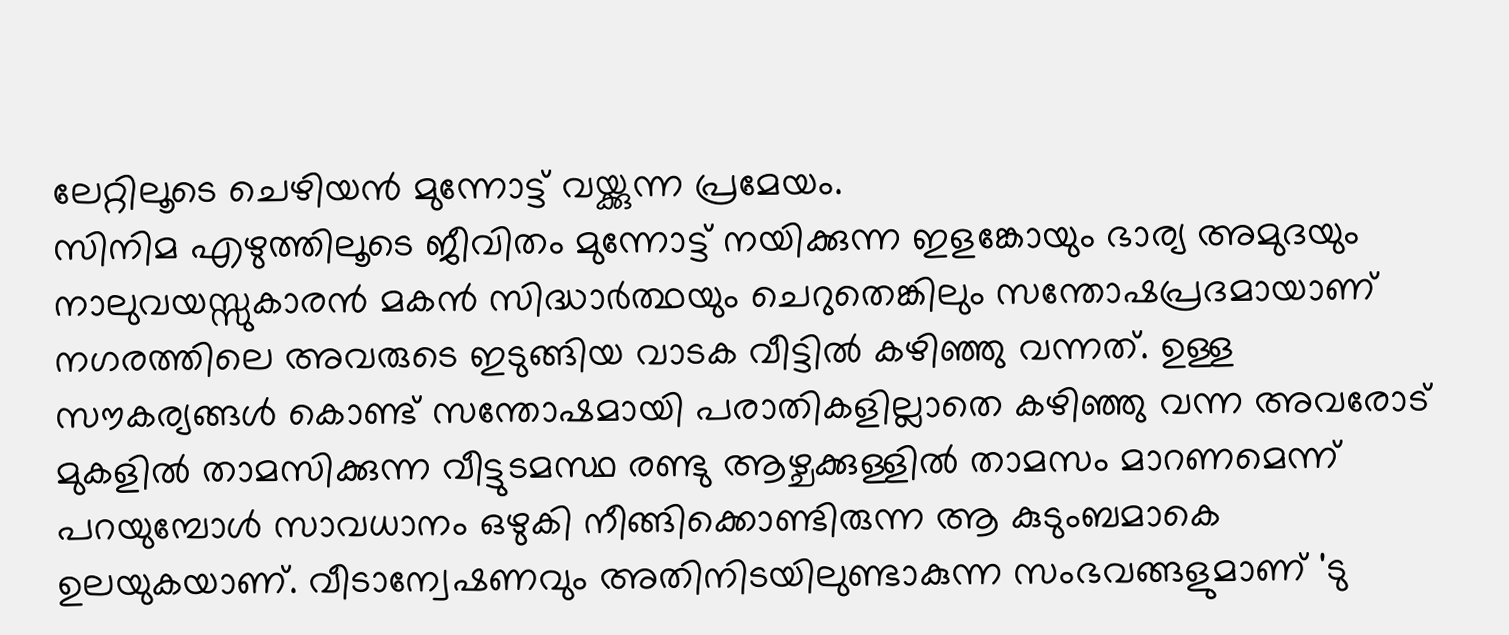ലേറ്റിലൂടെ ചെഴിയൻ മുന്നോട്ട് വയ്ക്കുന്ന പ്രമേയം.
സിനിമ എഴുത്തിലൂടെ ജീവിതം മുന്നോട്ട് നയിക്കുന്ന ഇളങ്കോയും ഭാര്യ അമുദയും നാലുവയസ്സുകാരൻ മകൻ സിദ്ധാർത്ഥയും ചെറുതെങ്കിലും സന്തോഷപ്രദമായാണ് നഗരത്തിലെ അവരുടെ ഇടുങ്ങിയ വാടക വീട്ടിൽ കഴിഞ്ഞു വന്നത്. ഉള്ള സൗകര്യങ്ങൾ കൊണ്ട് സന്തോഷമായി പരാതികളില്ലാതെ കഴിഞ്ഞു വന്ന അവരോട് മുകളിൽ താമസിക്കുന്ന വീട്ടുടമസ്ഥ രണ്ടു ആഴ്ചക്കുള്ളിൽ താമസം മാറണമെന്ന് പറയുമ്പോൾ സാവധാനം ഒഴുകി നീങ്ങിക്കൊണ്ടിരുന്ന ആ കുടുംബമാകെ ഉലയുകയാണ്. വീടാന്വേഷണവും അതിനിടയിലുണ്ടാകുന്ന സംഭവങ്ങളുമാണ് 'ടു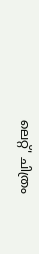ലെറ്റ്' ചിത്രം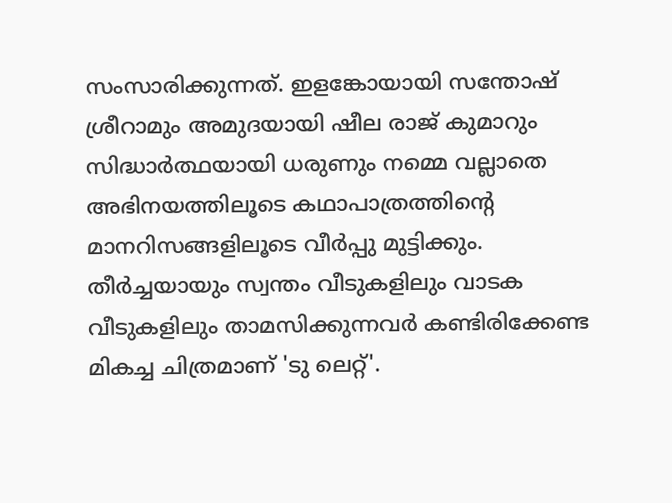സംസാരിക്കുന്നത്. ഇളങ്കോയായി സന്തോഷ് ശ്രീറാമും അമുദയായി ഷീല രാജ് കുമാറും സിദ്ധാർത്ഥയായി ധരുണും നമ്മെ വല്ലാതെ അഭിനയത്തിലൂടെ കഥാപാത്രത്തിന്റെ മാനറിസങ്ങളിലൂടെ വീർപ്പു മുട്ടിക്കും.
തീർച്ചയായും സ്വന്തം വീടുകളിലും വാടക വീടുകളിലും താമസിക്കുന്നവർ കണ്ടിരിക്കേണ്ട മികച്ച ചിത്രമാണ് 'ടു ലെറ്റ്'.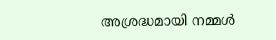അശ്രദ്ധമായി നമ്മൾ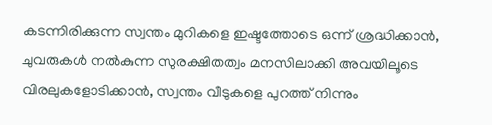കടന്നിരിക്കുന്ന സ്വന്തം മുറികളെ ഇഷ്ടത്തോടെ ഒന്ന് ശ്രദ്ധിക്കാൻ, ചുവരുകൾ നൽകുന്ന സുരക്ഷിതത്വം മനസിലാക്കി അവയിലൂടെ വിരലുകളോടിക്കാൻ, സ്വന്തം വീടുകളെ പുറത്ത് നിന്നും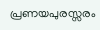പ്രണയപുരസ്സരം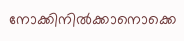നോക്കിനിൽക്കാനൊക്കെ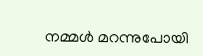നമ്മൾ മറന്നുപോയി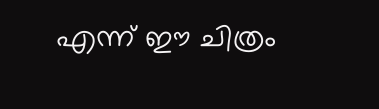എന്ന് ഈ ചിത്രം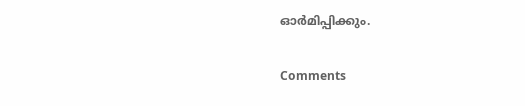ഓർമിപ്പിക്കും.

Comments